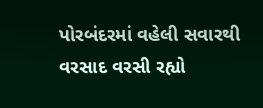પોરબંદરમાં વહેલી સવારથી વરસાદ વરસી રહ્યો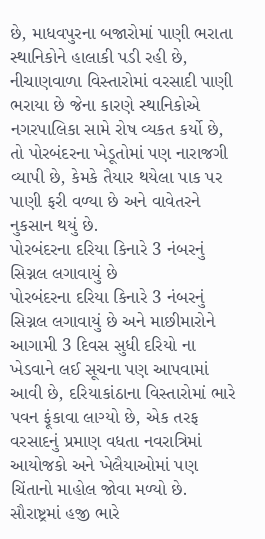છે, માધવપુરના બજારોમાં પાણી ભરાતા સ્થાનિકોને હાલાકી પડી રહી છે, નીચાણવાળા વિસ્તારોમાં વરસાદી પાણી ભરાયા છે જેના કારણે સ્થાનિકોએ નગરપાલિકા સામે રોષ વ્યકત કર્યો છે, તો પોરબંદરના ખેડૂતોમાં પણ નારાજગી વ્યાપી છે, કેમકે તૈયાર થયેલા પાક પર પાણી ફરી વળ્યા છે અને વાવેતરને નુકસાન થયું છે.
પોરબંદરના દરિયા કિનારે 3 નંબરનું સિગ્નલ લગાવાયું છે
પોરબંદરના દરિયા કિનારે 3 નંબરનું સિગ્નલ લગાવાયું છે અને માછીમારોને આગામી 3 દિવસ સુધી દરિયો ના ખેડવાને લઈ સૂચના પણ આપવામાં આવી છે, દરિયાકાંઠાના વિસ્તારોમાં ભારે પવન ફૂંકાવા લાગ્યો છે, એક તરફ વરસાદનું પ્રમાણ વધતા નવરાત્રિમાં આયોજકો અને ખેલૈયાઓમાં પણ ચિંતાનો માહોલ જોવા મળ્યો છે.
સૌરાષ્ટ્રમાં હજી ભારે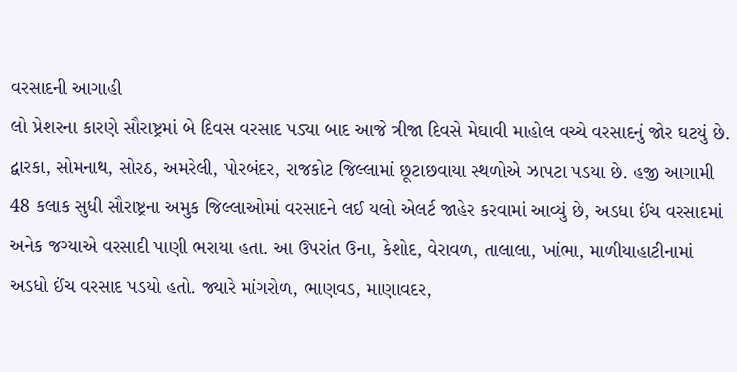વરસાદની આગાહી
લો પ્રેશરના કારણે સૌરાષ્ટ્રમાં બે દિવસ વરસાદ પડ્યા બાદ આજે ત્રીજા દિવસે મેઘાવી માહોલ વચ્ચે વરસાદનું જોર ઘટયું છે. દ્વારકા, સોમનાથ, સોરઠ, અમરેલી, પોરબંદર, રાજકોટ જિલ્લામાં છૂટાછવાયા સ્થળોએ ઝાપટા પડયા છે. હજી આગામી 48 કલાક સુધી સૌરાષ્ટ્રના અમુક જિલ્લાઓમાં વરસાદને લઈ યલો એલર્ટ જાહેર કરવામાં આવ્યું છે, અડધા ઈંચ વરસાદમાં અનેક જગ્યાએ વરસાદી પાણી ભરાયા હતા. આ ઉપરાંત ઉના, કેશોદ, વેરાવળ, તાલાલા, ખાંભા, માળીયાહાટીનામાં અડધો ઈંચ વરસાદ પડયો હતો. જ્યારે માંગરોળ, ભાણવડ, માણાવદર,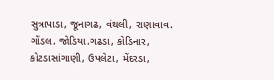સુત્રાપાડા, જૂનાગઢ, વંથલી, રાણાવાવ. ગોંડલ. જોડિયા.ગઢડા, કોડિનાર, કોટડાસાંગાણી, ઉપલેટા, મેંદરડા,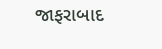જાફરાબાદ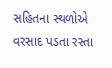સહિતના સ્થળોએ વરસાદ પડતા રસ્તા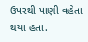ઉપરથી પાણી વહેતા થયા હતા.